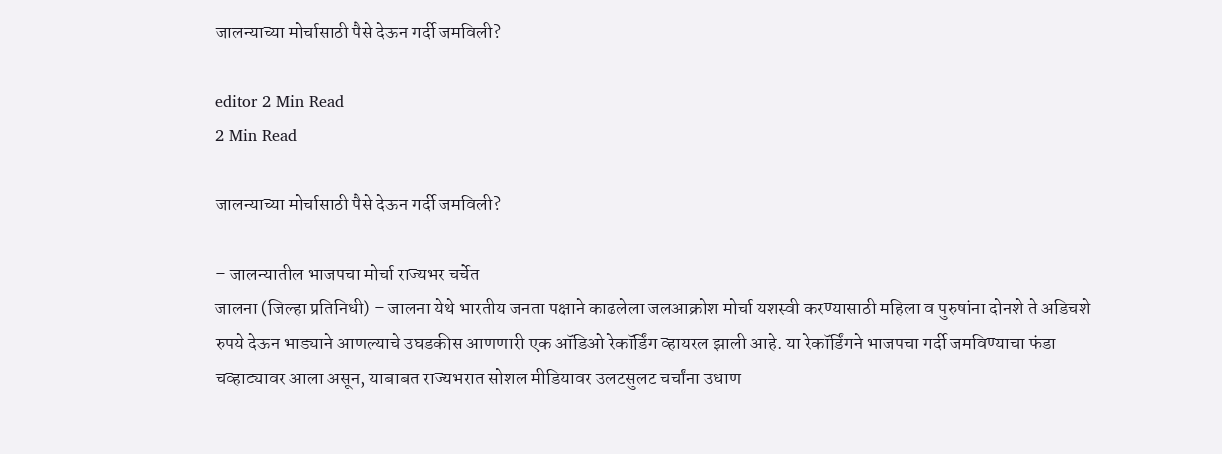जालन्याच्या मोर्चासाठी पैसे देऊन गर्दी जमविली?

editor 2 Min Read
2 Min Read

जालन्याच्या मोर्चासाठी पैसे देऊन गर्दी जमविली?

– जालन्यातील भाजपचा मोर्चा राज्यभर चर्चेत
जालना (जिल्हा प्रतिनिधी) – जालना येथे भारतीय जनता पक्षाने काढलेला जलआक्रोश मोर्चा यशस्वी करण्यासाठी महिला व पुरुषांना दोनशे ते अडिचशे रुपये देऊन भाड्याने आणल्याचे उघडकीस आणणारी एक ऑडिओ रेकॉर्डिंग व्हायरल झाली आहे. या रेकॉर्डिंगने भाजपचा गर्दी जमविण्याचा फंडा चव्हाट्यावर आला असून, याबाबत राज्यभरात सोशल मीडियावर उलटसुलट चर्चांना उधाण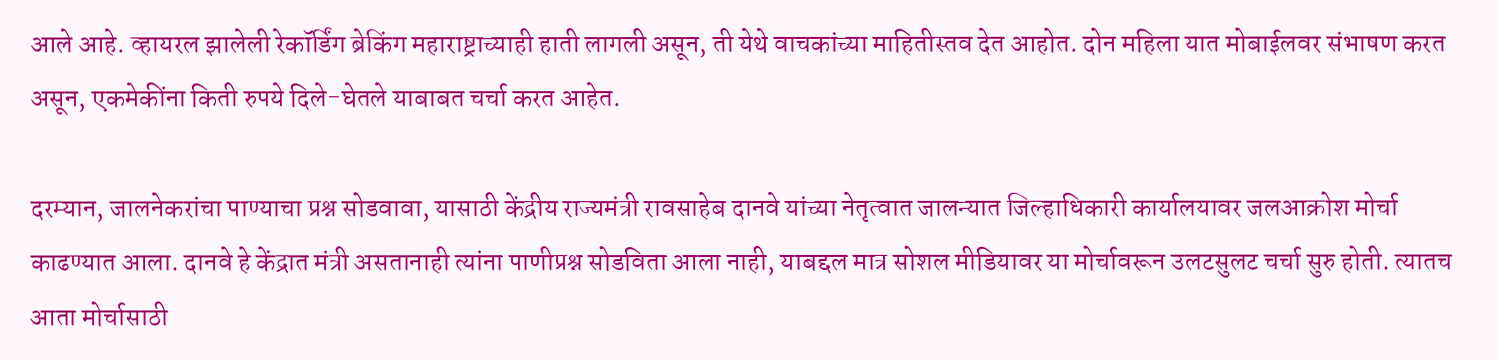आले आहे. व्हायरल झालेली रेकॉर्डिंग ब्रेकिंग महाराष्ट्राच्याही हाती लागली असून, ती येथे वाचकांच्या माहितीस्तव देत आहोत. दोन महिला यात मोबाईलवर संभाषण करत असून, एकमेकींना किती रुपये दिले-घेतले याबाबत चर्चा करत आहेत.

दरम्यान, जालनेकरांचा पाण्याचा प्रश्न सोडवावा, यासाठी केंद्रीय राज्यमंत्री रावसाहेब दानवे यांच्या नेतृत्वात जालन्यात जिल्हाधिकारी कार्यालयावर जलआक्रोश मोर्चा काढण्यात आला. दानवे हे केंद्रात मंत्री असतानाही त्यांना पाणीप्रश्न सोडविता आला नाही, याबद्दल मात्र सोशल मीडियावर या मोर्चावरून उलटसुलट चर्चा सुरु होती. त्यातच आता मोर्चासाठी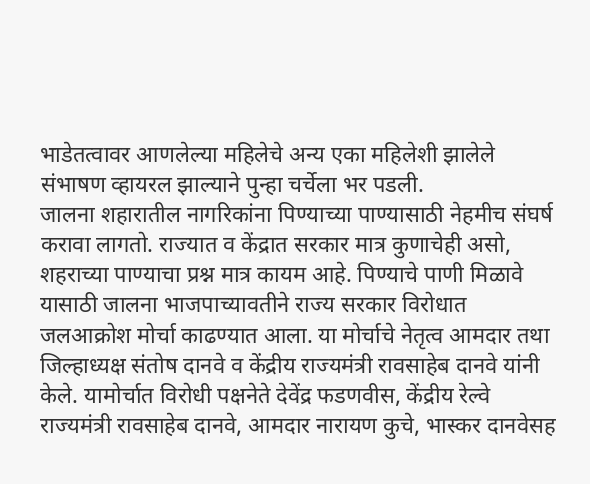भाडेतत्वावर आणलेल्या महिलेचे अन्य एका महिलेशी झालेले संभाषण व्हायरल झाल्याने पुन्हा चर्चेला भर पडली.
जालना शहारातील नागरिकांना पिण्याच्या पाण्यासाठी नेहमीच संघर्ष करावा लागतो. राज्यात व केंद्रात सरकार मात्र कुणाचेही असो, शहराच्या पाण्याचा प्रश्न मात्र कायम आहे. पिण्याचे पाणी मिळावे यासाठी जालना भाजपाच्यावतीने राज्य सरकार विरोधात जलआक्रोश मोर्चा काढण्यात आला. या मोर्चाचे नेतृत्व आमदार तथा जिल्हाध्यक्ष संतोष दानवे व केंद्रीय राज्यमंत्री रावसाहेब दानवे यांनी केले. यामोर्चात विरोधी पक्षनेते देवेंद्र फडणवीस, केंद्रीय रेल्वे राज्यमंत्री रावसाहेब दानवे, आमदार नारायण कुचे, भास्कर दानवेसह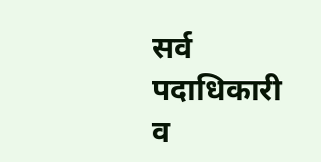सर्व पदाधिकारी व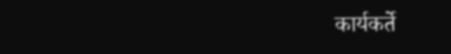कार्यकर्ते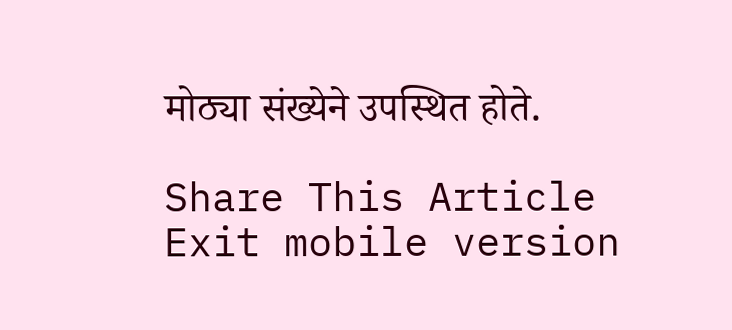मोठ्या संख्येने उपस्थित होते.

Share This Article
Exit mobile version